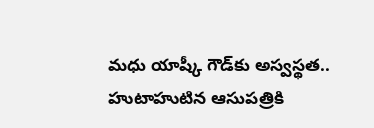మధు యాష్కీ గౌడ్‌కు అస్వస్థత.. హుటాహుటిన ఆసుపత్రికి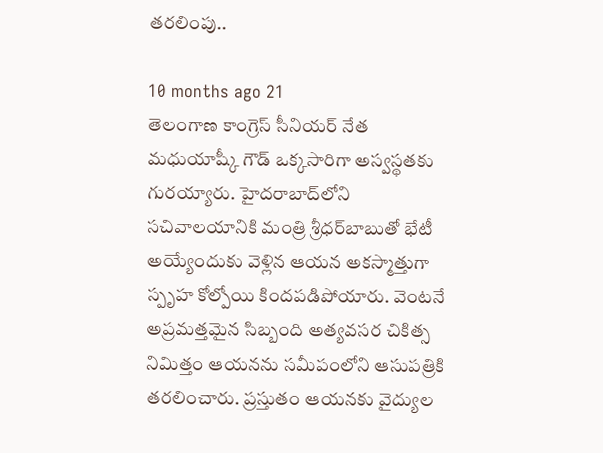తరలింపు..

10 months ago 21
తెలంగాణ కాంగ్రెస్ సీనియర్ నేత మధుయాష్కీ గౌడ్ ఒక్కసారిగా అస్వస్థతకు గురయ్యారు. హైదరాబాద్‌లోని సచివాలయానికి మంత్రి శ్రీధర్‌బాబుతో భేటీ అయ్యేందుకు వెళ్లిన ఆయన అకస్మాత్తుగా స్పృహ కోల్పోయి కిందపడిపోయారు. వెంటనే అప్రమత్తమైన సిబ్బంది అత్యవసర చికిత్స నిమిత్తం ఆయనను సమీపంలోని ఆసుపత్రికి తరలించారు. ప్రస్తుతం ఆయనకు వైద్యుల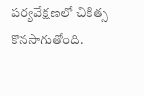పర్యవేక్షణలో చికిత్స కొనసాగుతోంది.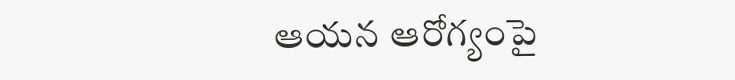ఆయన ఆరోగ్యంపై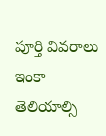పూర్తి వివరాలు ఇంకా తెలియాల్సి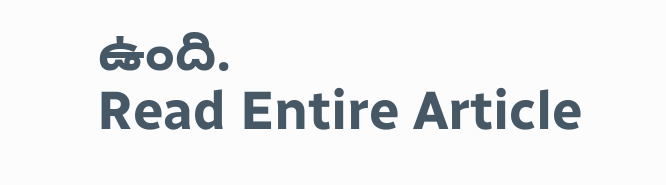ఉంది.
Read Entire Article